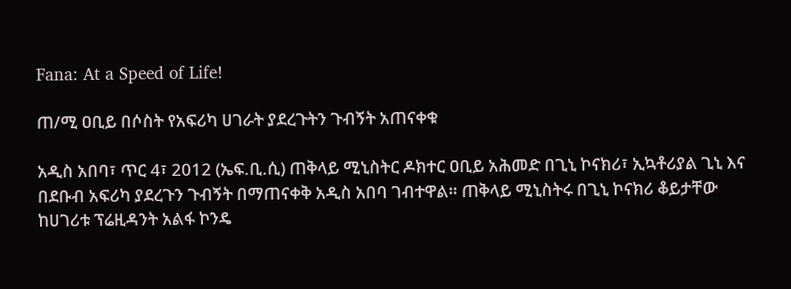Fana: At a Speed of Life!

ጠ/ሚ ዐቢይ በሶስት የአፍሪካ ሀገራት ያደረጉትን ጉብኝት አጠናቀቁ

አዲስ አበባ፣ ጥር 4፣ 2012 (ኤፍ.ቢ.ሲ) ጠቅላይ ሚኒስትር ዶክተር ዐቢይ አሕመድ በጊኒ ኮናክሪ፣ ኢኳቶሪያል ጊኒ እና በደቡብ አፍሪካ ያደረጉን ጉብኝት በማጠናቀቅ አዲስ አበባ ገብተዋል። ጠቅላይ ሚኒስትሩ በጊኒ ኮናክሪ ቆይታቸው ከሀገሪቱ ፕሬዚዳንት አልፋ ኮንዴ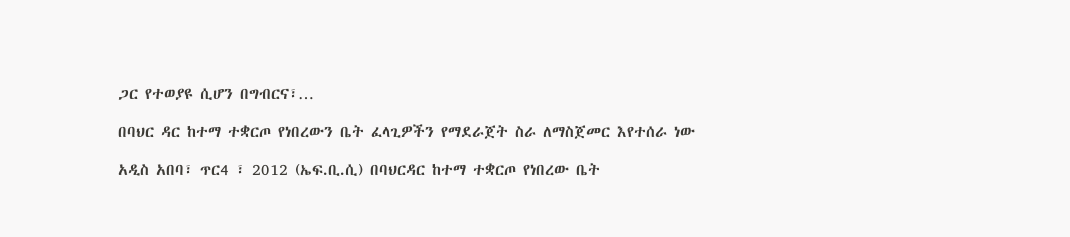ጋር የተወያዩ ሲሆን በግብርና፣…

በባህር ዳር ከተማ ተቋርጦ የነበረውን ቤት ፈላጊዎችን የማደራጀት ስራ ለማስጀመር እየተሰራ ነው

አዲስ አበባ፣ ጥር4 ፣ 2012 (ኤፍ.ቢ.ሲ) በባህርዳር ከተማ ተቋርጦ የነበረው ቤት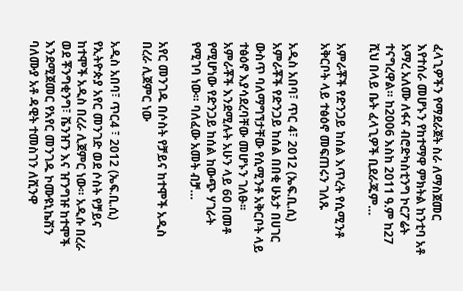ፈላጊዎችን የማደራጀት ስራ ለማስጀመር እየተሰራ መሆኑን የከተማዋ ምክትል ከንቲባ አቶ አማረ አለሙ ለፋና ብሮድካስቲንግ ኮርፖሬት ተናግረዋል። ከ2006 እስከ 2011 ዓ.ም ከ27 ሺህ በላይ ቤት ፈላጊዎች ቢደራጁም…

አምራቾች የድንጋይ ከሰል እጥረት የሲሚንቶ አቅርቦት ላይ ተፅዕኖ መፍጠሩን ገለጹ

አዲስ አበባ፣ ጥር 4፣ 2012 (ኤፍ.ቢ.ሲ) አምራቾች የድንጋይ ከሰል በበቂ ሁኔታ በሀገር ውስጥ ባለማግኘታቸው የሲሚንቶ አቅርቦት ላይ ተፅዕኖ እያሳደረባቸው መሆኑን ገለፁ፡፡ አምራቾች እንደሚሉት አሁን ላይ 60 በመቶ የሚሆነው የድንጋይ ከሰል ከውጭ ሃገራት የሚገባ ነው። ባለፈው አመት ብቻ…

አየር መንገዱ በሶስት የቻይና ከተሞች አዲስ በረራ ሊጀምር ነው

አዲስ አበባ፣ ጥር4 ፣ 2012 (ኤፍ.ቢ.ሲ) የኢትዮጵያ አየር መንገድ ወደ ሶስት የቻይና ከተሞች አዲስ በረራ ሊጀምር ነው። አዲሱ በረራ ወደ ቾንግቂንግ፣ ሼንዠን እና ዠንግዡ ከተሞች እንደሚጀመር የአየር መንገዱ ኮሙዩኒኬሽን ባለሙያ አቶ ዳዊት ተመስገን ለሺንዋ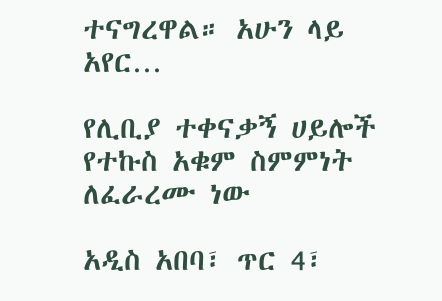ተናግረዋል። አሁን ላይ አየር…

የሊቢያ ተቀናቃኝ ሀይሎች የተኩስ አቁም ስምምነት ለፈራረሙ ነው

አዲስ አበባ፣ ጥር 4፣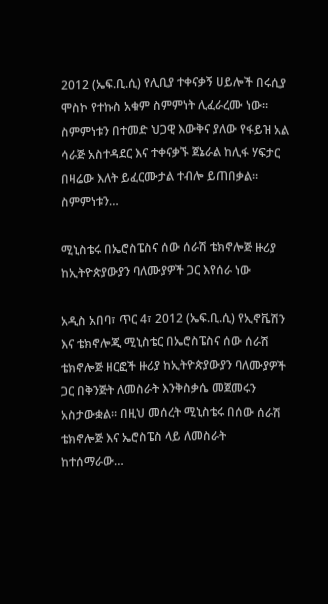2012 (ኤፍ.ቢ.ሲ) የሊቢያ ተቀናቃኝ ሀይሎች በሩሲያ ሞስኮ የተኩስ አቁም ስምምነት ሊፈራረሙ ነው። ስምምነቱን በተመድ ህጋዊ እውቅና ያለው የፋይዝ አል ሳራጅ አስተዳደር እና ተቀናቃኙ ጀኔራል ከሊፋ ሃፍታር በዛሬው እለት ይፈርሙታል ተብሎ ይጠበቃል። ስምምነቱን…

ሚኒስቴሩ በኤሮስፔስና ሰው ሰራሽ ቴክኖሎጅ ዙሪያ ከኢትዮጵያውያን ባለሙያዎች ጋር እየሰራ ነው

አዲስ አበባ፣ ጥር 4፣ 2012 (ኤፍ.ቢ.ሲ) የኢኖቬሽን እና ቴክኖሎጂ ሚኒስቴር በኤሮስፔስና ሰው ሰራሽ ቴክኖሎጅ ዘርፎች ዙሪያ ከኢትዮጵያውያን ባለሙያዎች ጋር በቅንጅት ለመስራት እንቅስቃሴ መጀመሩን አስታውቋል። በዚህ መሰረት ሚኒስቴሩ በሰው ሰራሽ ቴክኖሎጅ እና ኤሮስፔስ ላይ ለመስራት ከተሰማራው…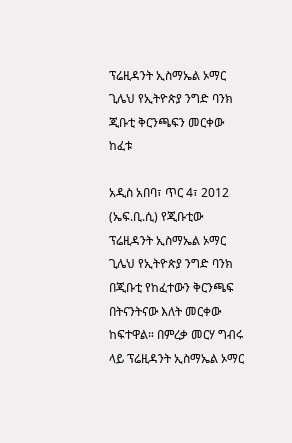ፕሬዚዳንት ኢስማኤል ኦማር ጊሌህ የኢትዮጵያ ንግድ ባንክ ጂቡቲ ቅርንጫፍን መርቀው ከፈቱ

አዲስ አበባ፣ ጥር 4፣ 2012 (ኤፍ.ቢ.ሲ) የጂቡቲው ፕሬዚዳንት ኢስማኤል ኦማር ጊሌህ የኢትዮጵያ ንግድ ባንክ በጂቡቲ የከፈተውን ቅርንጫፍ በትናንትናው እለት መርቀው ከፍተዋል። በምረቃ መርሃ ግብሩ ላይ ፕሬዚዳንት ኢስማኤል ኦማር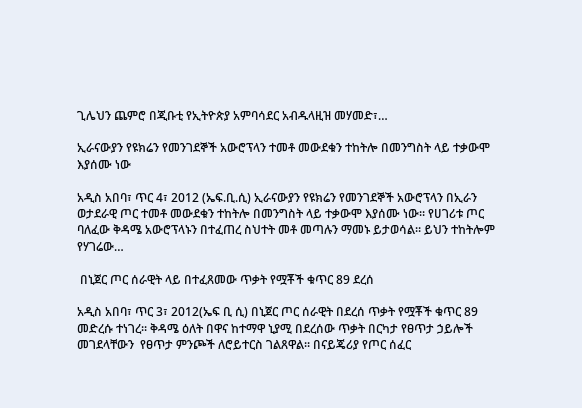ጊሌህን ጨምሮ በጂቡቲ የኢትዮጵያ አምባሳደር አብዱላዚዝ መሃመድ፣…

ኢራናውያን የዩክሬን የመንገደኞች አውሮፕላን ተመቶ መውደቁን ተከትሎ በመንግስት ላይ ተቃውሞ እያሰሙ ነው

አዲስ አበባ፣ ጥር 4፣ 2012 (ኤፍ.ቢ.ሲ) ኢራናውያን የዩክሬን የመንገደኞች አውሮፕላን በኢራን ወታደራዊ ጦር ተመቶ መውደቁን ተከትሎ በመንግስት ላይ ተቃውሞ እያሰሙ ነው። የሀገሪቱ ጦር ባለፈው ቅዳሜ አውሮፕላኑን በተፈጠረ ስህተት መቶ መጣሉን ማመኑ ይታወሳል። ይህን ተከትሎም የሃገሬው…

 በኒጀር ጦር ሰራዊት ላይ በተፈጸመው ጥቃት የሟቾች ቁጥር 89 ደረሰ

አዲስ አበባ፣ ጥር 3፣ 2012(ኤፍ ቢ ሲ) በኒጀር ጦር ሰራዊት በደረሰ ጥቃት የሟቾች ቁጥር 89 መድረሱ ተነገረ፡፡ ቅዳሜ ዕለት በዋና ከተማዋ ኒያሚ በደረሰው ጥቃት በርካታ የፀጥታ ኃይሎች መገደላቸውን  የፀጥታ ምንጮች ለሮይተርስ ገልጸዋል፡፡ በናይጄሪያ የጦር ሰፈር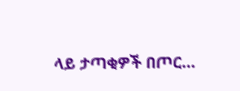ላይ ታጣቂዎች በጦር…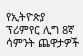የኢትዮጵያ ፕሪምየር ሊግ 8ኛ ሳምንት ጨዋታዎች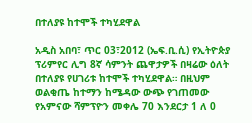በተለያዩ ከተሞች ተካሂደዋል

አዲስ አበባ፣ ጥር 03፣2012 (ኤፍ.ቢ.ሲ) የኢትዮጵያ ፕሪምየር ሊግ 8ኛ ሳምንት ጨዋታዎች በዛሬው ዕለት በተለያዩ የሀገሪቱ ከተሞች ተካሂደዋል። በዚህም ወልቂጤ ከተማን ከሜዳው ውጭ የገጠመው የአምናው ሻምፕዮን መቀሌ 70 እንደርታ 1 ለ 0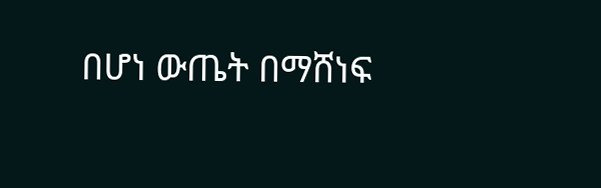በሆነ ውጤት በማሸነፍ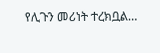የሊጉን መሪነት ተረክቧል…